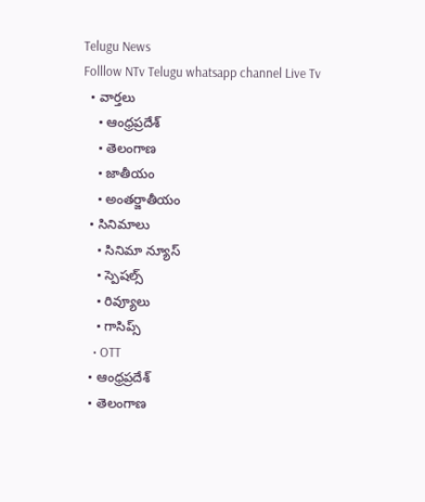Telugu News
Folllow NTv Telugu whatsapp channel Live Tv
  • వార్తలు
    • ఆంధ్రప్రదేశ్
    • తెలంగాణ
    • జాతీయం
    • అంతర్జాతీయం
  • సినిమాలు
    • సినిమా న్యూస్
    • స్పెషల్స్
    • రివ్యూలు
    • గాసిప్స్
    • OTT
  • ఆంధ్రప్రదేశ్
  • తెలంగాణ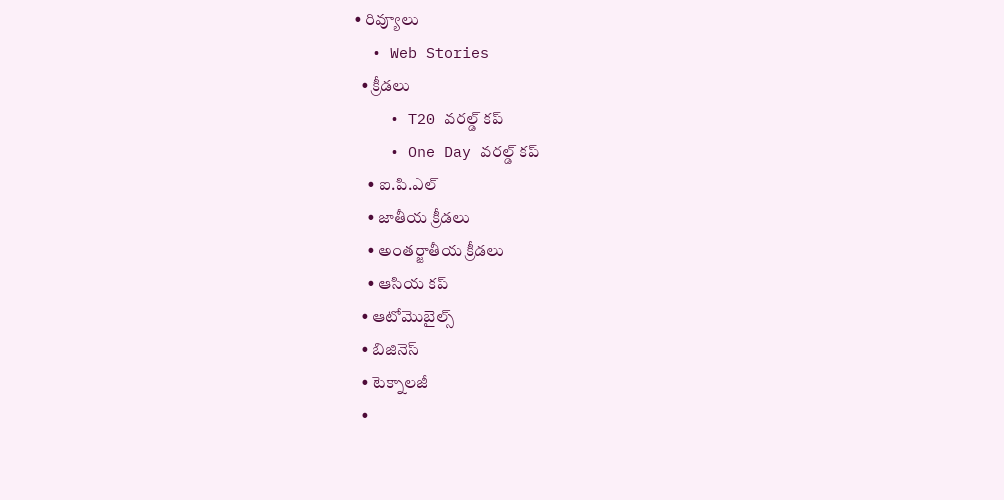• రివ్యూలు
  • Web Stories
  • క్రీడలు
    • T20 వరల్డ్ కప్
    • One Day వరల్డ్ కప్
    • ఐ.పి.ఎల్
    • జాతీయ క్రీడలు
    • అంతర్జాతీయ క్రీడలు
    • ఆసియ కప్
  • ఆటోమొబైల్స్
  • బిజినెస్‌
  • టెక్నాలజీ
  •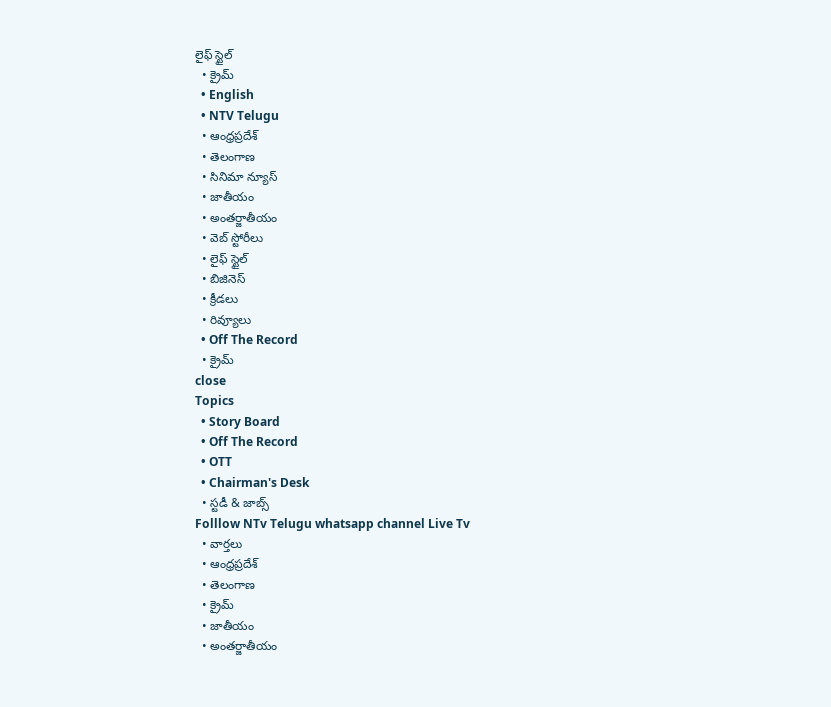లైఫ్ స్టైల్
  • క్రైమ్
  • English
  • NTV Telugu
  • ఆంధ్రప్రదేశ్
  • తెలంగాణ
  • సినిమా న్యూస్
  • జాతీయం
  • అంతర్జాతీయం
  • వెబ్ స్టోరీలు
  • లైఫ్ స్టైల్
  • బిజినెస్‌
  • క్రీడలు
  • రివ్యూలు
  • Off The Record
  • క్రైమ్
close
Topics
  • Story Board
  • Off The Record
  • OTT
  • Chairman's Desk
  • స్టడీ & జాబ్స్
Folllow NTv Telugu whatsapp channel Live Tv
  • వార్తలు
  • ఆంధ్రప్రదేశ్
  • తెలంగాణ
  • క్రైమ్
  • జాతీయం
  • అంతర్జాతీయం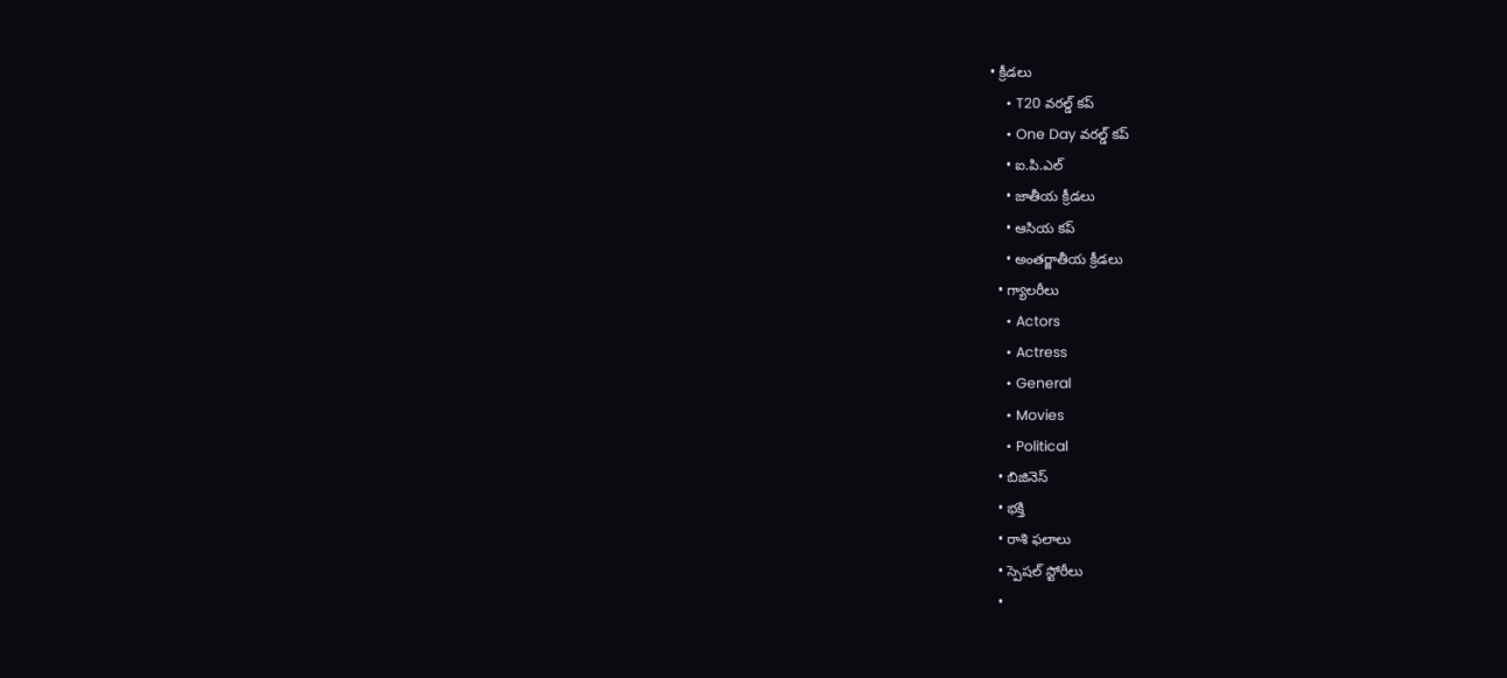• క్రీడలు
    • T20 వరల్డ్ కప్
    • One Day వరల్డ్ కప్
    • ఐ.పి.ఎల్
    • జాతీయ క్రీడలు
    • ఆసియ కప్
    • అంతర్జాతీయ క్రీడలు
  • గ్యాలరీలు
    • Actors
    • Actress
    • General
    • Movies
    • Political
  • బిజినెస్‌
  • భక్తి
  • రాశి ఫలాలు
  • స్పెషల్‌ స్టోరీలు
  •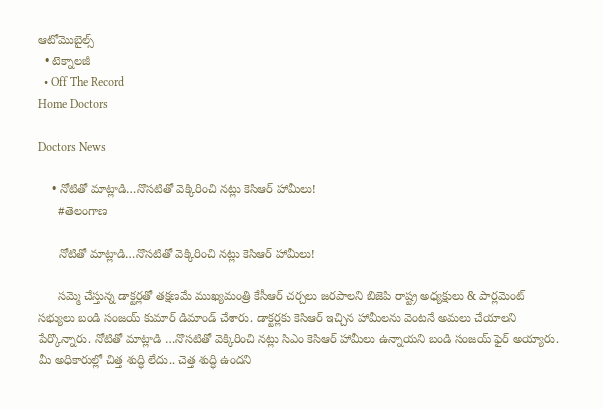ఆటోమొబైల్స్
  • టెక్నాలజీ
  • Off The Record
Home Doctors

Doctors News

    • నోటితో మాట్లాడి…నొసటితో వెక్కిరించి నట్లు కెసిఆర్ హామీలు!
      #తెలంగాణ

      నోటితో మాట్లాడి…నొసటితో వెక్కిరించి నట్లు కెసిఆర్ హామీలు!

      సమ్మె చేస్తున్న డాక్టర్లతో తక్షణమే ముఖ్యమంత్రి కేసీఆర్ చర్చలు జరపాలని బిజెపి రాష్ట్ర అధ్యక్షులు & పార్లమెంట్ సభ్యులు బండి సంజయ్ కుమార్ డిమాండ్ చేశారు. డాక్టర్లకు కెసిఆర్ ఇచ్చిన హామీలను వెంటనే అమలు చేయాలని పేర్కొన్నారు. నోటితో మాట్లాడి …నొసటితో వెక్కిరించి నట్లు సిఎం కెసిఆర్ హామీలు ఉన్నాయని బండి సంజయ్ ఫైర్ అయ్యారు. మీ అధికారుల్లో చిత్త శుద్ధి లేదు.. చెత్త శుద్ధి ఉందని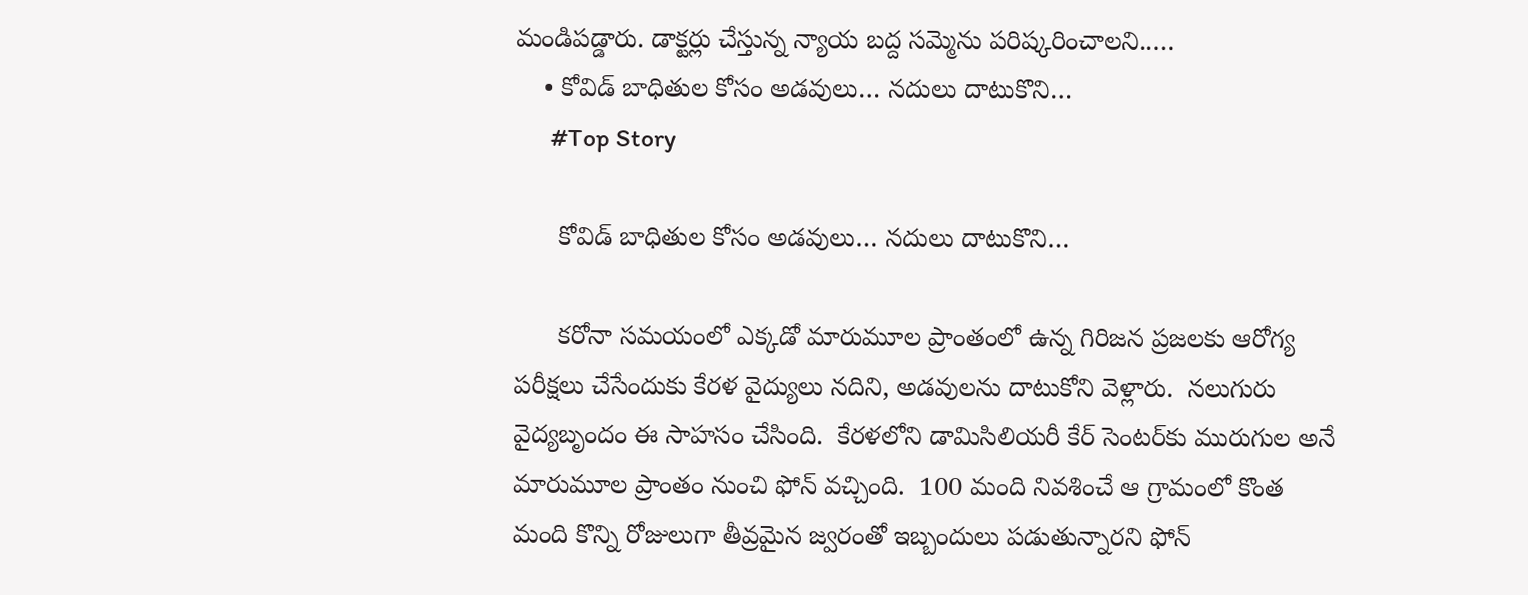మండిపడ్డారు. డాక్టర్లు చేస్తున్న న్యాయ బద్ద సమ్మెను పరిష్కరించాలని..…
    • కోవిడ్ బాధితుల కోసం అడవులు… నదులు దాటుకొని…
      #Top Story

      కోవిడ్ బాధితుల కోసం అడవులు… నదులు దాటుకొని…

      క‌రోనా స‌మ‌యంలో ఎక్క‌డో మారుమూల ప్రాంతంలో ఉన్న గిరిజ‌న ప్ర‌జ‌ల‌కు ఆరోగ్య ప‌రీక్ష‌లు చేసేందుకు కేర‌ళ వైద్యులు న‌దిని, అడ‌వుల‌ను దాటుకోని వెళ్లారు.  న‌లుగురు వైద్య‌బృందం ఈ సాహ‌సం చేసింది.  కేర‌ళ‌లోని డామిసిలియ‌రీ కేర్ సెంట‌ర్‌కు మురుగుల అనే మారుమూల ప్రాంతం నుంచి ఫోన్ వ‌చ్చింది.  100 మంది నివ‌శించే ఆ గ్రామంలో కొంత మంది కొన్ని రోజులుగా తీవ్ర‌మైన జ్వరంతో ఇబ్బందులు ప‌డుతున్నార‌ని ఫోన్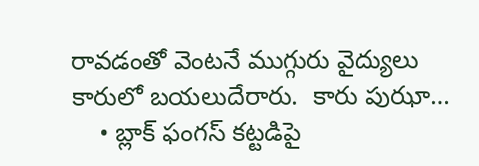రావ‌డంతో వెంటనే ముగ్గురు వైద్యులు కారులో బ‌య‌లుదేరారు.  కారు పుఝా…
    • బ్లాక్ ఫంగ‌స్ క‌ట్ట‌డిపై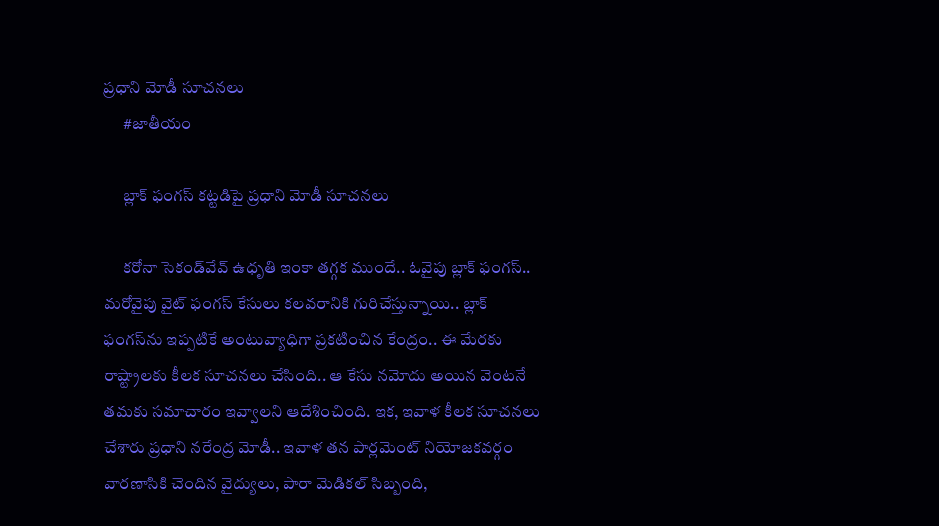ప్ర‌ధాని మోడీ సూచ‌న‌లు
      #జాతీయం

      బ్లాక్ ఫంగ‌స్ క‌ట్ట‌డిపై ప్ర‌ధాని మోడీ సూచ‌న‌లు

      క‌రోనా సెకండ్‌వేవ్ ఉధృతి ఇంకా త‌గ్గ‌క ముందే.. ఓవైపు బ్లాక్ ఫంగ‌స్‌.. మ‌రోవైపు వైట్ ఫంగ‌స్ కేసులు క‌ల‌వ‌రానికి గురిచేస్తున్నాయి.. బ్లాక్ ఫంగ‌స్‌ను ఇప్ప‌టికే అంటువ్యాధిగా ప్ర‌క‌టించిన కేంద్రం.. ఈ మేర‌కు రాష్ట్రాల‌కు కీల‌క సూచ‌న‌లు చేసింది.. ఆ కేసు న‌మోదు అయిన వెంట‌నే త‌మ‌కు స‌మాచారం ఇవ్వాల‌ని ఆదేశించింది. ఇక‌, ఇవాళ కీల‌క సూచ‌న‌లు చేశారు ప్ర‌ధాని న‌రేంద్ర మోడీ.. ఇవాళ త‌న పార్ల‌మెంట్ నియోజ‌క‌వ‌ర్గం వార‌ణాసికి చెందిన వైద్యులు, పారా మెడిక‌ల్ సిబ్బంది,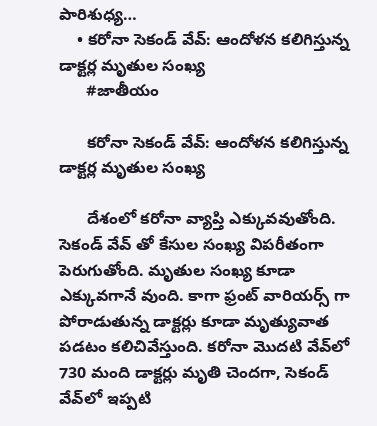పారిశుధ్య…
    • క‌రోనా సెకండ్ వేవ్: ఆందోళన కలిగిస్తున్న డాక్టర్ల మృతుల సంఖ్య
      #జాతీయం

      క‌రోనా సెకండ్ వేవ్: ఆందోళన కలిగిస్తున్న డాక్టర్ల మృతుల సంఖ్య

      దేశంలో కరోనా వ్యాప్తి ఎక్కువవుతోంది. సెకండ్ వేవ్ తో కేసుల సంఖ్య విపరీతంగా పెరుగుతోంది. మృతుల సంఖ్య కూడా ఎక్కువగానే వుంది. కాగా ఫ్రంట్ వారియర్స్ గా పోరాడుతున్న డాక్టర్లు కూడా మృత్యువాత పడటం కలిచివేస్తుంది. క‌రోనా మొద‌టి వేవ్‌లో 730 మంది డాక్ట‌ర్లు మృతి చెంద‌గా, సెకండ్ వేవ్‌లో ఇప్ప‌టి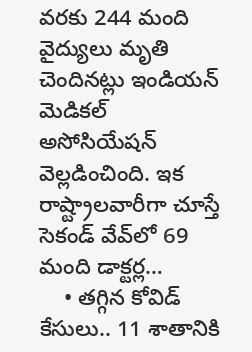వ‌ర‌కు 244 మంది వైద్యులు మృతి చెందిన‌ట్లు ఇండియ‌న్ మెడిక‌ల్ అసోసియేష‌న్ వెల్ల‌డించింది. ఇక రాష్ట్రాలవారీగా చూస్తే సెకండ్ వేవ్‌లో 69 మంది డాక్ట‌ర్ల…
    • త‌గ్గిన కోవిడ్ కేసులు.. 11 శాతానికి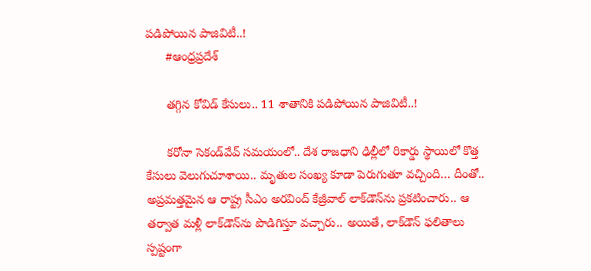ప‌డిపోయిన పాజివిటీ..!
      #ఆంధ్రప్రదేశ్

      త‌గ్గిన కోవిడ్ కేసులు.. 11 శాతానికి ప‌డిపోయిన పాజివిటీ..!

      క‌రోనా సెకండ్‌వేవ్ స‌మ‌యంలో.. దేశ రాజ‌ధాని ఢిల్లీలో రికార్డు స్థాయిలో కొత్త కేసులు వెలుగుచూశాయి.. మృతుల సంఖ్య కూడా పెరుగుతూ వ‌చ్చింది… దీంతో.. అప్ర‌మ‌త్త‌మైన ఆ రాష్ట్ర సీఎం అర‌వింద్ కేజ్రీవాల్ లాక్‌డౌన్‌ను ప్ర‌క‌టించారు.. ఆ త‌ర్వాత మ‌ళ్లీ లాక్‌డౌన్‌ను పొడిగిస్తూ వ‌చ్చారు.. అయితే, లాక్‌డౌన్ ఫ‌లితాలు స్ప‌ష్టంగా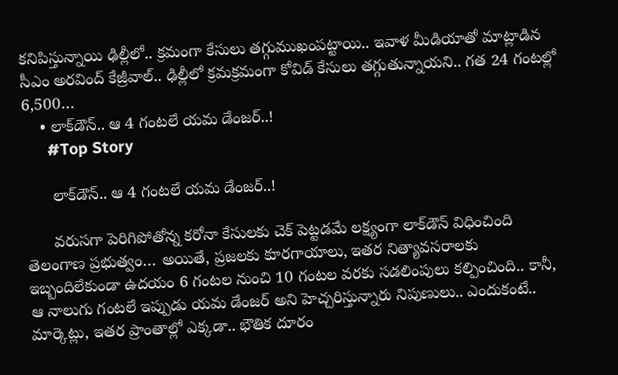క‌నిపిస్తున్నాయి ఢిల్లీలో.. క్ర‌మంగా కేసులు త‌గ్గుముఖంప‌ట్టాయి.. ఇవాళ‌ మీడియాతో మాట్లాడిన సీఎం అరవింద్ కేజ్రీవాల్.. ఢిల్లీలో క్రమక్రమంగా కోవిడ్ కేసులు త‌గ్గుతున్నాయ‌ని.. గ‌త 24 గంటల్లో 6,500…
    • లాక్‌డౌన్‌.. ఆ 4 గంట‌లే య‌మ డేంజ‌ర్..!
      #Top Story

      లాక్‌డౌన్‌.. ఆ 4 గంట‌లే య‌మ డేంజ‌ర్..!

      వ‌రుస‌గా పెరిగిపోతోన్న క‌రోనా కేసుల‌కు చెక్ పెట్ట‌డ‌మే ల‌క్ష్యంగా లాక్‌డౌన్ విధించింది తెలంగాణ ప్ర‌భుత్వం… అయితే, ప్ర‌జ‌ల‌కు కూర‌గాయాలు, ఇత‌ర నిత్యావ‌స‌రాల‌కు ఇబ్బందిలేకుండా ఉద‌యం 6 గంట‌ల నుంచి 10 గంట‌ల వ‌ర‌కు స‌డ‌లింపులు క‌ల్పించింది.. కానీ, ఆ నాలుగు గంట‌లే ఇప్పుడు య‌మ డేంజ‌ర్ అని హెచ్చ‌రిస్తున్నారు నిపుణులు.. ఎందుకంటే.. మార్కెట్లు, ఇత‌ర ప్రాంతాల్లో ఎక్క‌డా.. భౌతిక దూరం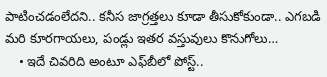పాటించ‌డంలేద‌ని.. క‌నీస జాగ్ర‌త్త‌లు కూడా తీసుకోకుండా.. ఎగ‌బ‌డి మ‌రి కూర‌గాయ‌లు, పండ్లు ఇత‌ర వ‌స్తువులు కొనుగోలు…
    • ఇదే చివ‌రిది అంటూ ఎఫ్‌బీలో పోస్ట్..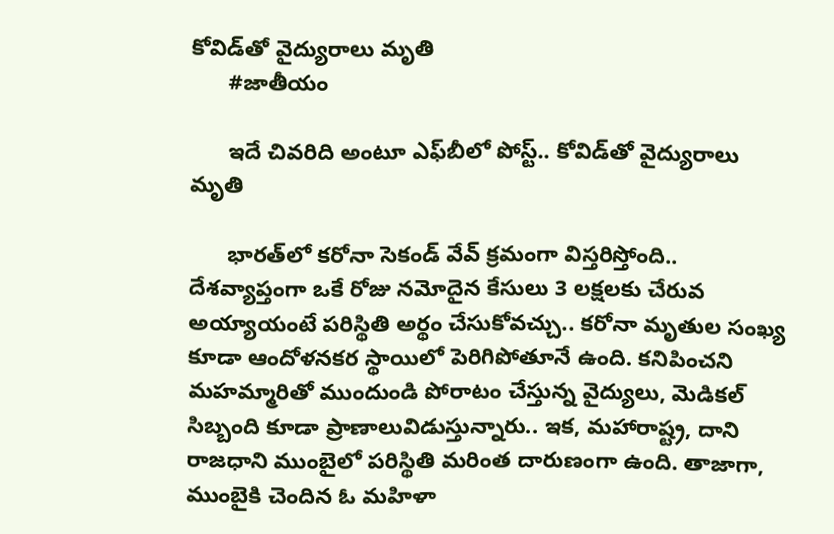కోవిడ్‌తో వైద్యురాలు మృతి
      #జాతీయం

      ఇదే చివ‌రిది అంటూ ఎఫ్‌బీలో పోస్ట్.. కోవిడ్‌తో వైద్యురాలు మృతి

      భార‌త్‌లో క‌రోనా సెకండ్ వేవ్ క్ర‌మంగా విస్త‌రిస్తోంది.. దేశ‌వ్యాప్తంగా ఒకే రోజు న‌మోదైన కేసులు 3 ల‌క్ష‌ల‌కు చేరువ అయ్యాయంటే ప‌రిస్థితి అర్థం చేసుకోవ‌చ్చు.. క‌రోనా మృతుల సంఖ్య కూడా ఆందోళ‌న‌క‌ర స్థాయిలో పెరిగిపోతూనే ఉంది. క‌నిపించ‌ని మ‌హ‌మ్మారితో ముందుండి పోరాటం చేస్తున్న వైద్యులు, మెడిక‌ల్ సిబ్బంది కూడా ప్రాణాలువిడుస్తున్నారు.. ఇక‌, మ‌హారాష్ట్ర, దాని రాజ‌ధాని ముంబైలో ప‌రిస్థితి మ‌రింత దారుణంగా ఉంది. తాజాగా, ముంబైకి చెందిన ఓ మ‌హిళా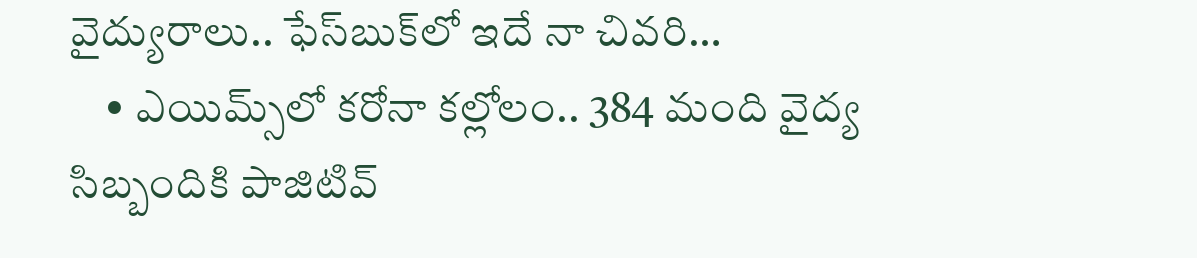వైద్యురాలు.. ఫేస్‌బుక్‌లో ఇదే నా చివ‌రి…
    • ఎయిమ్స్‌లో క‌రోనా క‌ల్లోలం.. 384 మంది వైద్య సిబ్బందికి పాజిటివ్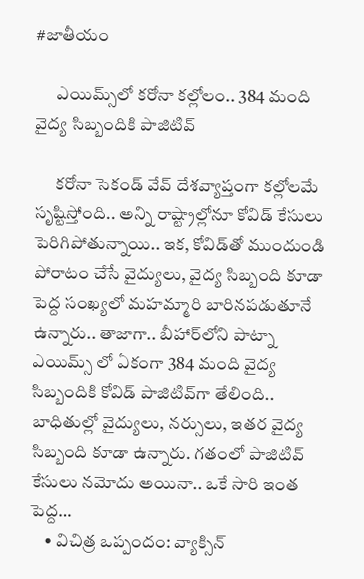#జాతీయం

      ఎయిమ్స్‌లో క‌రోనా క‌ల్లోలం.. 384 మంది వైద్య సిబ్బందికి పాజిటివ్

      క‌రోనా సెకండ్ వేవ్ దేశ‌వ్యాప్తంగా క‌ల్లోల‌మే సృష్టిస్తోంది.. అన్ని రాష్ట్రాల్లోనూ కోవిడ్ కేసులు పెరిగిపోతున్నాయి.. ఇక‌, కోవిడ్‌తో ముందుండి పోరాటం చేసే వైద్యులు, వైద్య సిబ్బంది కూడా పెద్ద సంఖ్య‌లో మ‌హ‌మ్మారి బారిన‌ప‌డుతూనే ఉన్నారు.. తాజాగా.. బీహార్‌లోని పాట్నా ఎయిమ్స్ లో ఏకంగా 384 మంది వైద్య సిబ్బందికి కోవిడ్ పాజిటివ్‌గా తేలింది.. బాధితుల్లో వైద్యులు, న‌ర్సులు, ఇత‌ర వైద్య సిబ్బంది కూడా ఉన్నారు. గ‌తంలో పాజిటివ్ కేసులు న‌మోదు అయినా.. ఒకే సారి ఇంత పెద్ద…
    • విచిత్ర ఒప్పందం: వ్యాక్సిన్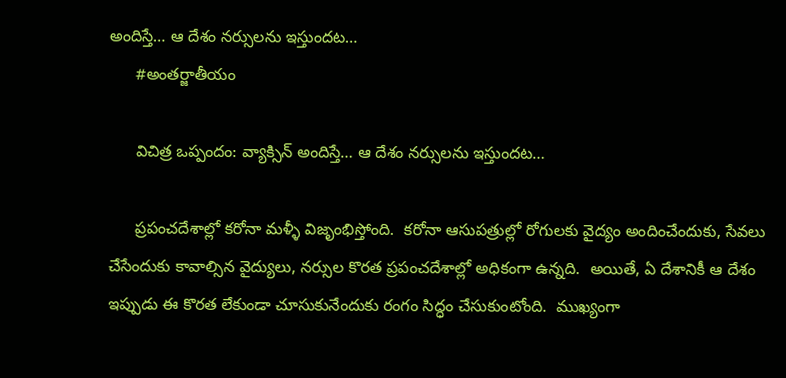అందిస్తే… ఆ దేశం నర్సులను ఇస్తుందట…
      #అంతర్జాతీయం

      విచిత్ర ఒప్పందం: వ్యాక్సిన్ అందిస్తే… ఆ దేశం నర్సులను ఇస్తుందట…

      ప్రపంచదేశాల్లో కరోనా మళ్ళీ విజృంభిస్తోంది.  కరోనా ఆసుపత్రుల్లో రోగులకు వైద్యం అందించేందుకు, సేవలు చేసేందుకు కావాల్సిన వైద్యులు, నర్సుల కొరత ప్రపంచదేశాల్లో అధికంగా ఉన్నది.  అయితే, ఏ దేశానికీ ఆ దేశం ఇప్పుడు ఈ కొరత లేకుండా చూసుకునేందుకు రంగం సిద్ధం చేసుకుంటోంది.  ముఖ్యంగా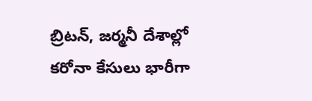బ్రిటన్, జర్మనీ దేశాల్లో కరోనా కేసులు భారీగా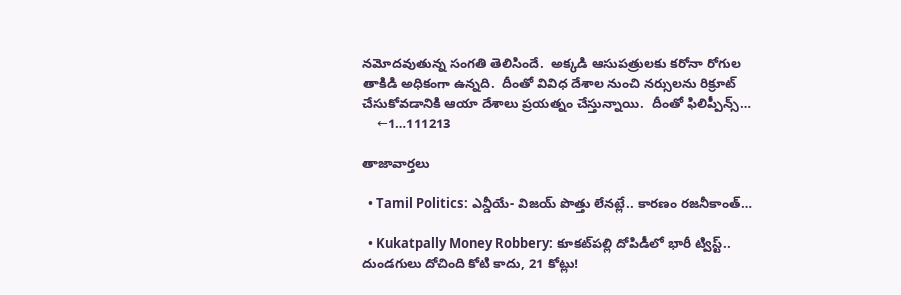నమోదవుతున్న సంగతి తెలిసిందే.  అక్కడి ఆసుపత్రులకు కరోనా రోగుల తాకిడి అధికంగా ఉన్నది.  దీంతో వివిధ దేశాల నుంచి నర్సులను రిక్రూట్ చేసుకోవడానికి ఆయా దేశాలు ప్రయత్నం చేస్తున్నాయి.  దీంతో ఫిలిప్పీన్స్…
    ←1…111213

తాజావార్తలు

  • Tamil Politics: ఎన్డీయే- విజయ్ పొత్తు లేనట్లే.. కారణం రజనీకాంత్…

  • Kukatpally Money Robbery: కూకట్‌పల్లి దోపిడీలో భారీ ట్విస్ట్.. దుండగులు దోచింది కోటి కాదు, 21 కోట్లు!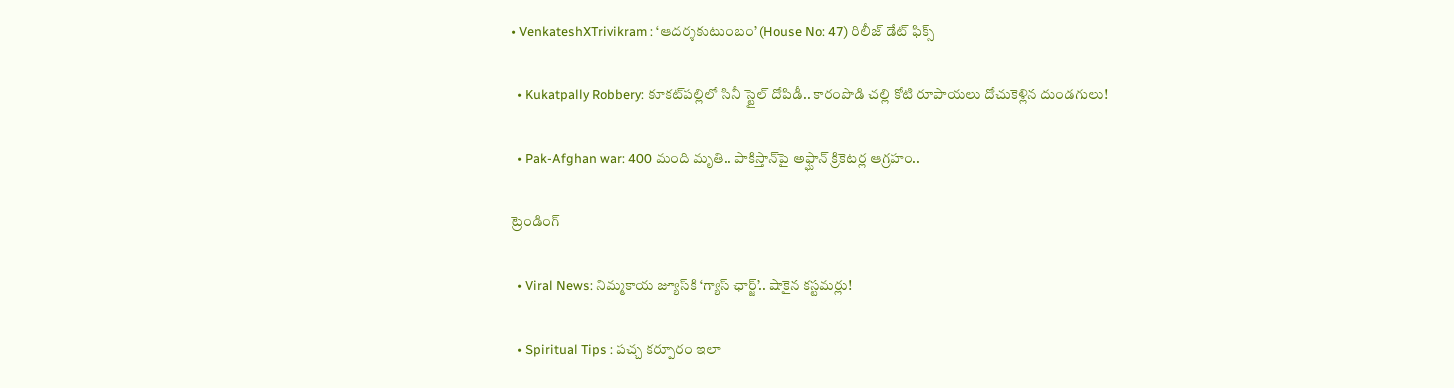• VenkateshXTrivikram : ‘ఆదర్శకుటుంబం’ (House No: 47) రిలీజ్ డేట్ ఫిక్స్

  • Kukatpally Robbery: కూకట్‌పల్లిలో సినీ స్టైల్ దోపిడీ.. కారంపొడి చల్లి కోటి రూపాయలు దోచుకెళ్లిన దుండగులు!

  • Pak-Afghan war: 400 మంది మృతి.. పాకిస్తాన్‌పై అఫ్ఘాన్ క్రికెటర్ల ఆగ్రహం..

ట్రెండింగ్‌

  • Viral News: నిమ్మకాయ జ్యూస్‌కి ‘గ్యాస్ ఛార్జ్‌’.. షాకైన కస్టమర్లు!

  • Spiritual Tips : పచ్చ కర్పూరం ఇలా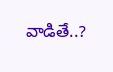వాడితే..?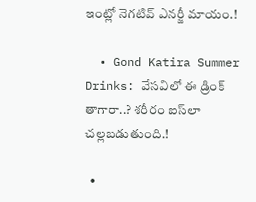ఇంట్లో నెగటివ్ ఎనర్జీ మాయం.!

  • Gond Katira Summer Drinks: వేసవిలో ఈ డ్రింక్ తాగారా..? శరీరం ఐస్‌లా చల్లబడుతుంది.!

  •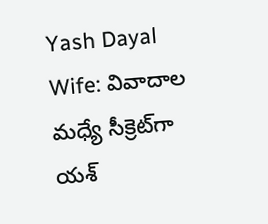Yash Dayal Wife: వివాదాల మధ్యే సీక్రెట్‌గా యశ్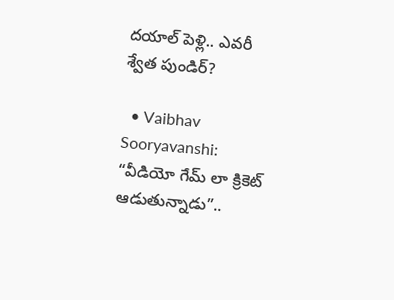దయాల్ పెళ్లి.. ఎవరీ శ్వేత పుండిర్?

  • Vaibhav Sooryavanshi: “వీడియో గేమ్ లా క్రికెట్ ఆడుతున్నాడు”..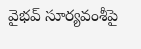వైభవ్ సూర్యవంశీపై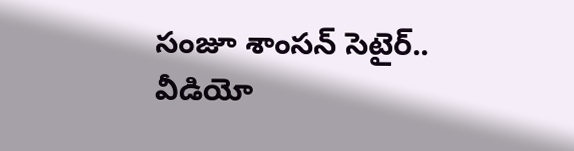సంజూ శాంసన్ సెటైర్.. వీడియో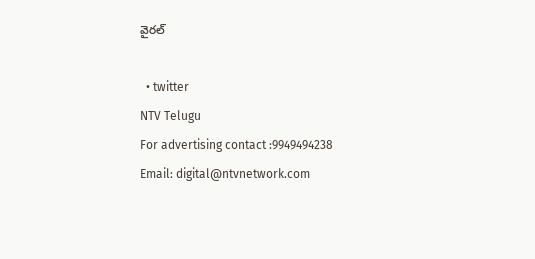వైరల్

  • twitter
NTV Telugu
For advertising contact :9949494238
Email: digital@ntvnetwork.com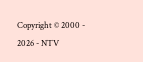Copyright © 2000 - 2026 - NTV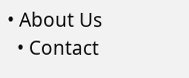• About Us
  • Contact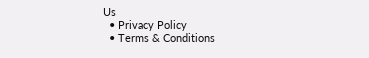Us
  • Privacy Policy
  • Terms & Conditions